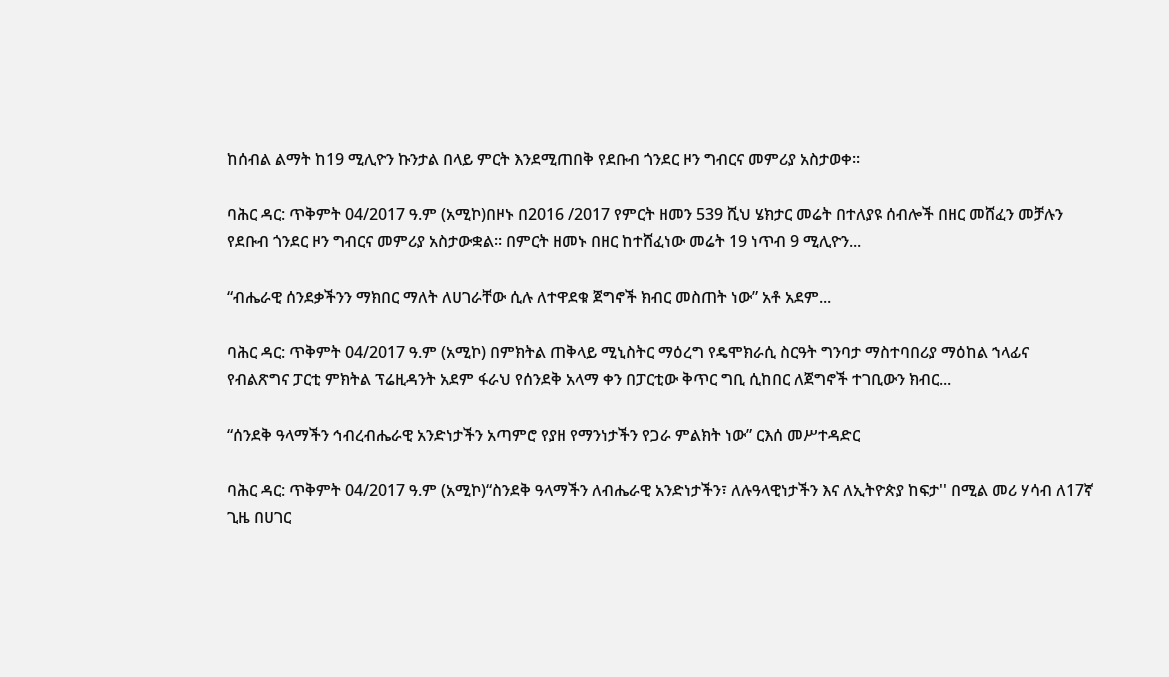ከሰብል ልማት ከ19 ሚሊዮን ኩንታል በላይ ምርት እንደሚጠበቅ የደቡብ ጎንደር ዞን ግብርና መምሪያ አስታወቀ፡፡

ባሕር ዳር: ጥቅምት 04/2017 ዓ.ም (አሚኮ)በዞኑ በ2016 /2017 የምርት ዘመን 539 ሺህ ሄክታር መሬት በተለያዩ ሰብሎች በዘር መሸፈን መቻሉን የደቡብ ጎንደር ዞን ግብርና መምሪያ አስታውቋል፡፡ በምርት ዘመኑ በዘር ከተሸፈነው መሬት 19 ነጥብ 9 ሚሊዮን...

“ብሔራዊ ሰንደቃችንን ማክበር ማለት ለሀገራቸው ሲሉ ለተዋደቁ ጀግኖች ክብር መስጠት ነው” አቶ አደም...

ባሕር ዳር: ጥቅምት 04/2017 ዓ.ም (አሚኮ) በምክትል ጠቅላይ ሚኒስትር ማዕረግ የዴሞክራሲ ስርዓት ግንባታ ማስተባበሪያ ማዕከል ኀላፊና የብልጽግና ፓርቲ ምክትል ፕሬዚዳንት አደም ፋራህ የሰንደቅ አላማ ቀን በፓርቲው ቅጥር ግቢ ሲከበር ለጀግኖች ተገቢውን ክብር...

“ሰንደቅ ዓላማችን ኅብረብሔራዊ አንድነታችን አጣምሮ የያዘ የማንነታችን የጋራ ምልክት ነው” ርእሰ መሥተዳድር

ባሕር ዳር: ጥቅምት 04/2017 ዓ.ም (አሚኮ)“ስንደቅ ዓላማችን ለብሔራዊ አንድነታችን፣ ለሉዓላዊነታችን እና ለኢትዮጵያ ከፍታ'' በሚል መሪ ሃሳብ ለ17ኛ ጊዜ በሀገር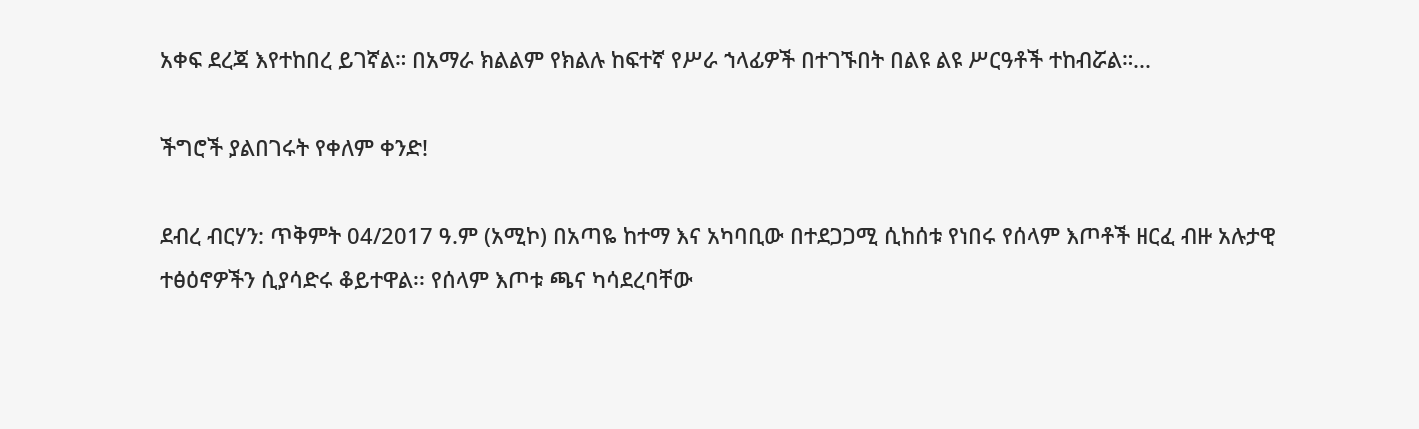አቀፍ ደረጃ እየተከበረ ይገኛል። በአማራ ክልልም የክልሉ ከፍተኛ የሥራ ኀላፊዎች በተገኙበት በልዩ ልዩ ሥርዓቶች ተከብሯል።...

ችግሮች ያልበገሩት የቀለም ቀንድ!

ደብረ ብርሃን: ጥቅምት 04/2017 ዓ.ም (አሚኮ) በአጣዬ ከተማ እና አካባቢው በተደጋጋሚ ሲከሰቱ የነበሩ የሰላም እጦቶች ዘርፈ ብዙ አሉታዊ ተፅዕኖዎችን ሲያሳድሩ ቆይተዋል፡፡ የሰላም እጦቱ ጫና ካሳደረባቸው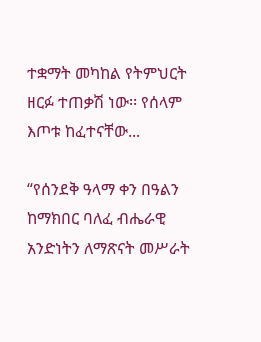ተቋማት መካከል የትምህርት ዘርፉ ተጠቃሽ ነው፡፡ የሰላም እጦቱ ከፈተናቸው...

“የሰንደቅ ዓላማ ቀን በዓልን ከማክበር ባለፈ ብሔራዊ አንድነትን ለማጽናት መሥራት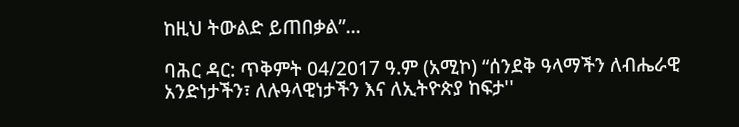ከዚህ ትውልድ ይጠበቃል”...

ባሕር ዳር: ጥቅምት 04/2017 ዓ.ም (አሚኮ) “ሰንደቅ ዓላማችን ለብሔራዊ አንድነታችን፣ ለሉዓላዊነታችን እና ለኢትዮጵያ ከፍታ''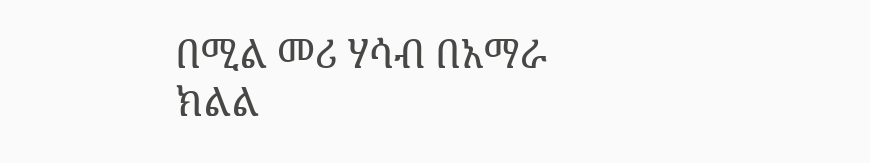በሚል መሪ ሃሳብ በአማራ ክልል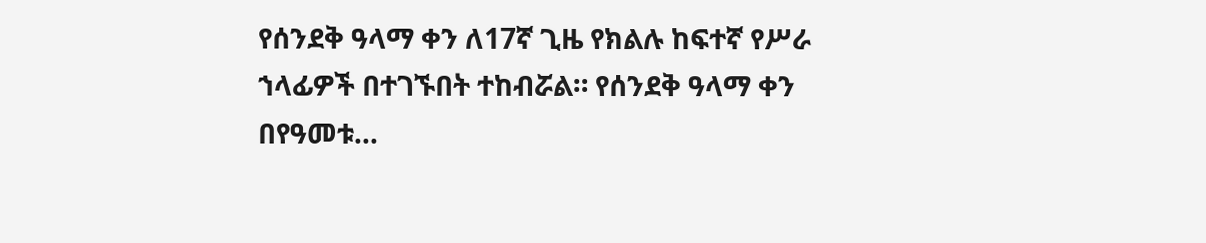የሰንደቅ ዓላማ ቀን ለ17ኛ ጊዜ የክልሉ ከፍተኛ የሥራ ኀላፊዎች በተገኙበት ተከብሯል። የሰንደቅ ዓላማ ቀን በየዓመቱ...